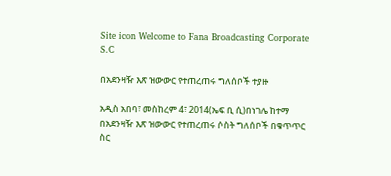Site icon Welcome to Fana Broadcasting Corporate S.C

በአደንዛዥ እጽ ዝውውር የተጠረጠሩ ግለሰቦች ተያዙ

አዲስ አበባ፣ መስከረም 4፣ 2014(ኤፍ ቢ ሲ)በነገሌ ከተማ በአደንዛዥ እጽ ዝውውር የተጠረጠሩ ሶስት ግለሰቦች በቁጥጥር ስር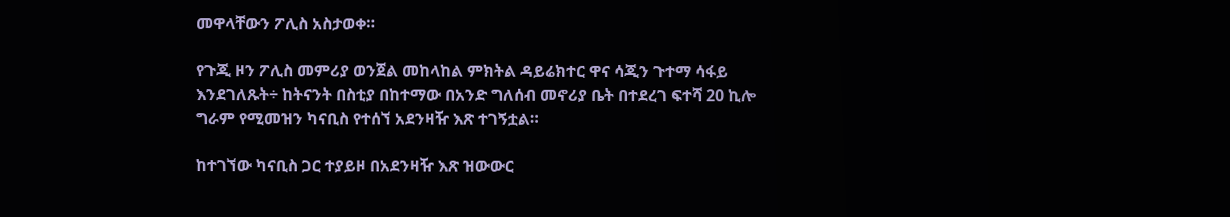መዋላቸውን ፖሊስ አስታወቀ።

የጉጂ ዞን ፖሊስ መምሪያ ወንጀል መከላከል ምክትል ዳይሬክተር ዋና ሳጂን ጉተማ ሳፋይ እንደገለጹት÷ ከትናንት በስቲያ በከተማው በአንድ ግለሰብ መኖሪያ ቤት በተደረገ ፍተሻ 20 ኪሎ ግራም የሚመዝን ካናቢስ የተሰኘ አደንዛዥ እጽ ተገኝቷል።

ከተገኘው ካናቢስ ጋር ተያይዞ በአደንዛዥ እጽ ዝውውር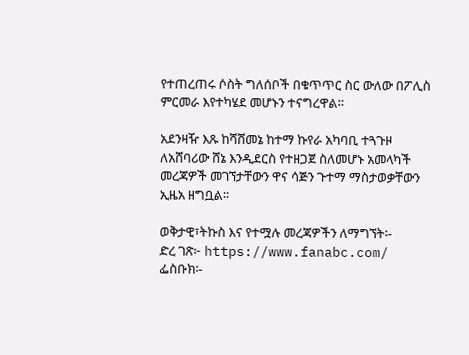የተጠረጠሩ ሶስት ግለሰቦች በቁጥጥር ስር ውለው በፖሊስ ምርመራ እየተካሄደ መሆኑን ተናግረዋል።

አደንዛዥ እጹ ከሻሸመኔ ከተማ ኩየራ አካባቢ ተጓጉዞ ለአሸባሪው ሸኔ እንዲደርስ የተዘጋጀ ስለመሆኑ አመላካች መረጃዎች መገኘታቸውን ዋና ሳጅን ጉተማ ማስታወቃቸውን ኢዜአ ዘግቧል።

ወቅታዊ፣ትኩስ እና የተሟሉ መረጃዎችን ለማግኘት፡-
ድረ ገጽ፦ https://www.fanabc.com/
ፌስቡክ፡-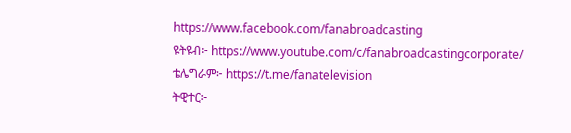https://www.facebook.com/fanabroadcasting
ዩትዩብ፦ https://www.youtube.com/c/fanabroadcastingcorporate/
ቴሌግራም፦ https://t.me/fanatelevision
ትዊተር፦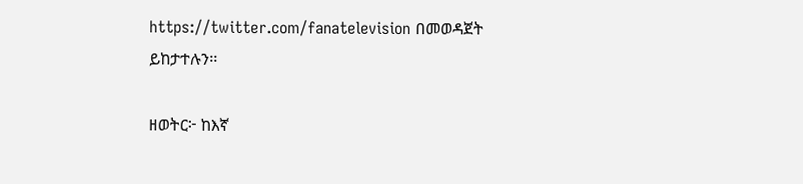https://twitter.com/fanatelevision በመወዳጀት ይከታተሉን፡፡

ዘወትር፦ ከእኛ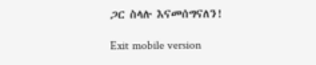ጋር ስላሉ እናመሰግናለን!

Exit mobile version